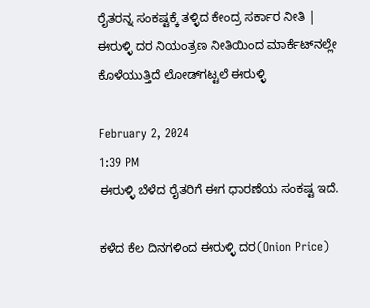ರೈತರನ್ನ ಸಂಕಷ್ಟಕ್ಕೆ ತಳ್ಳಿದ ಕೇಂದ್ರ ಸರ್ಕಾರ ನೀತಿ | ಈರುಳ್ಳಿ ದರ ನಿಯಂತ್ರಣ ನೀತಿಯಿಂದ ಮಾರ್ಕೆಟ್‌ನಲ್ಲೇ ಕೊಳೆಯುತ್ತಿದೆ ಲೋಡ್‌ಗಟ್ಟಲೆ ಈರುಳ್ಳಿ

February 2, 2024
1:39 PM
ಈರುಳ್ಳಿ ಬೆಳೆದ ರೈತರಿಗೆ ಈಗ ಧಾರಣೆಯ ಸಂಕಷ್ಟ ಇದೆ.

ಕಳೆದ ಕೆಲ ದಿನಗಳಿಂದ ಈರುಳ್ಳಿ ದರ(Onion Price)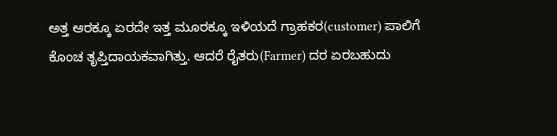ಅತ್ತ ಆರಕ್ಕೂ ಏರದೇ ಇತ್ತ ಮೂರಕ್ಕೂ ಇಳಿಯದೆ ಗ್ರಾಹಕರ(customer) ಪಾಲಿಗೆ ಕೊಂಚ ತೃಪ್ತಿದಾಯಕವಾಗಿತ್ತು. ಆದರೆ ರೈತರು(Farmer) ದರ ಏರಬಹುದು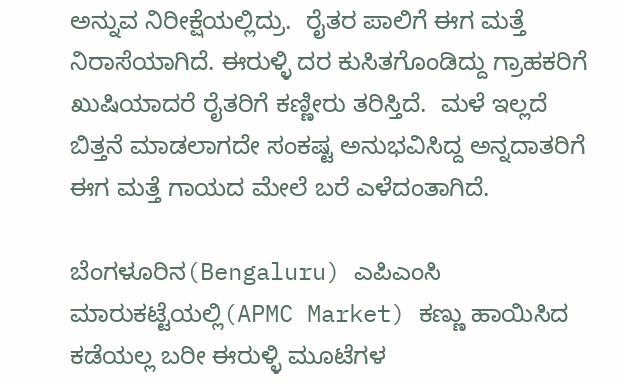ಅನ್ನುವ ನಿರೀಕ್ಷೆಯಲ್ಲಿದ್ರು.  ರೈತರ ಪಾಲಿಗೆ ಈಗ ಮತ್ತೆ ನಿರಾಸೆಯಾಗಿದೆ. ಈರುಳ್ಳಿ ದರ ಕುಸಿತಗೊಂಡಿದ್ದು ಗ್ರಾಹಕರಿಗೆ ಖುಷಿಯಾದರೆ ರೈತರಿಗೆ ಕಣ್ಣೀರು ತರಿಸ್ತಿದೆ.  ಮಳೆ‌ ಇಲ್ಲದೆ ಬಿತ್ತನೆ ಮಾಡಲಾಗದೇ ಸಂಕಷ್ಟ ಅನುಭವಿಸಿದ್ದ ಅನ್ನದಾತರಿಗೆ ಈಗ‌ ಮತ್ತೆ ಗಾಯದ ಮೇಲೆ‌ ಬರೆ ಎಳೆದಂತಾಗಿದೆ.

ಬೆಂಗಳೂರಿನ(Bengaluru) ಎಪಿಎಂಸಿ ಮಾರುಕಟ್ಟೆಯಲ್ಲಿ(APMC Market) ಕಣ್ಣು ಹಾಯಿಸಿದ ಕಡೆಯಲ್ಲ ಬರೀ ಈರುಳ್ಳಿ ಮೂಟೆಗಳ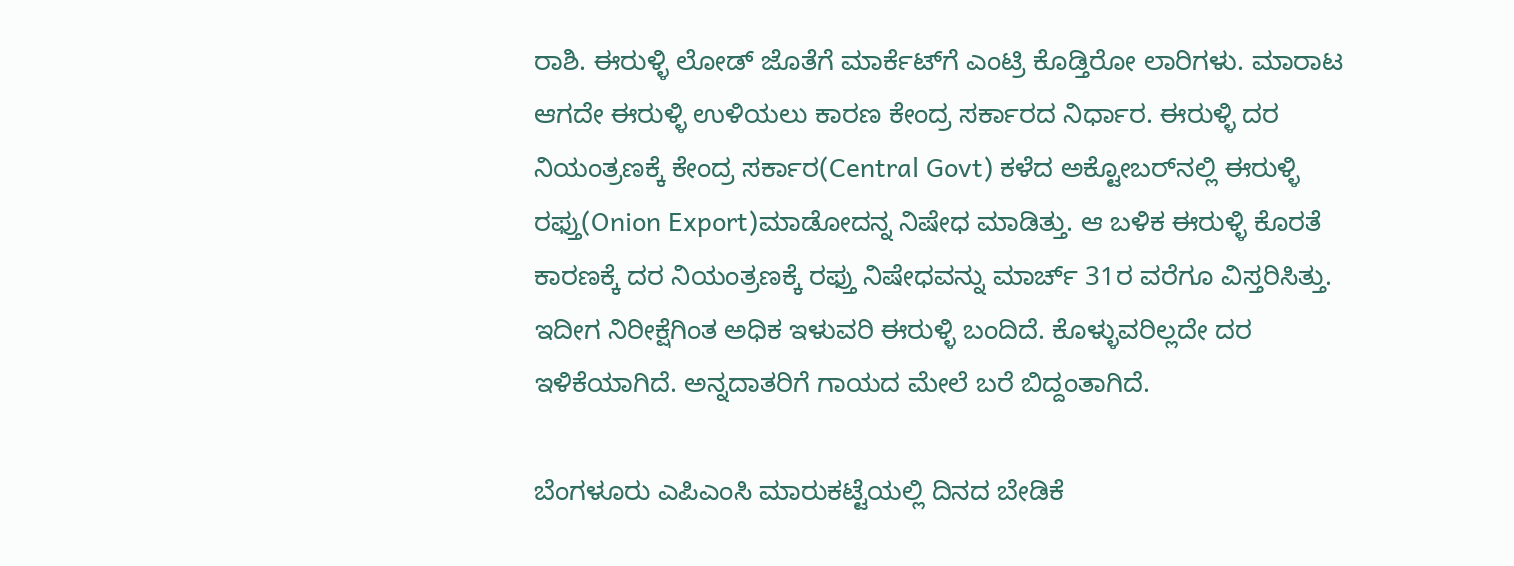ರಾಶಿ. ಈರುಳ್ಳಿ ಲೋಡ್‌ ಜೊತೆಗೆ ಮಾರ್ಕೆಟ್‌ಗೆ ಎಂಟ್ರಿ ಕೊಡ್ತಿರೋ ಲಾರಿಗಳು. ಮಾರಾಟ ಆಗದೇ ಈರುಳ್ಳಿ ಉಳಿಯಲು ಕಾರಣ ಕೇಂದ್ರ ಸರ್ಕಾರದ ನಿರ್ಧಾರ. ಈರುಳ್ಳಿ ದರ ನಿಯಂತ್ರಣಕ್ಕೆ ಕೇಂದ್ರ ಸರ್ಕಾರ(Central Govt) ಕಳೆದ ಅಕ್ಟೋಬರ್‌ನಲ್ಲಿ ಈರುಳ್ಳಿ ರಫ್ತು(Onion Export)ಮಾಡೋದನ್ನ ನಿಷೇಧ ಮಾಡಿತ್ತು. ಆ ಬಳಿಕ ಈರುಳ್ಳಿ ಕೊರತೆ ಕಾರಣಕ್ಕೆ ದರ ನಿಯಂತ್ರಣಕ್ಕೆ ರಫ್ತು ನಿಷೇಧವನ್ನು ಮಾರ್ಚ್ 31ರ ವರೆಗೂ ವಿಸ್ತರಿಸಿತ್ತು. ಇದೀಗ ನಿರೀಕ್ಷೆಗಿಂತ ಅಧಿಕ ಇಳುವರಿ ಈರುಳ್ಳಿ ಬಂದಿದೆ. ಕೊಳ್ಳುವರಿಲ್ಲದೇ ದರ ಇಳಿಕೆಯಾಗಿದೆ. ಅನ್ನದಾತರಿಗೆ ಗಾಯದ ಮೇಲೆ ಬರೆ ಬಿದ್ದಂತಾಗಿದೆ.

ಬೆಂಗಳೂರು ಎಪಿಎಂಸಿ ಮಾರುಕಟ್ಟೆಯಲ್ಲಿ ದಿನದ ಬೇಡಿಕೆ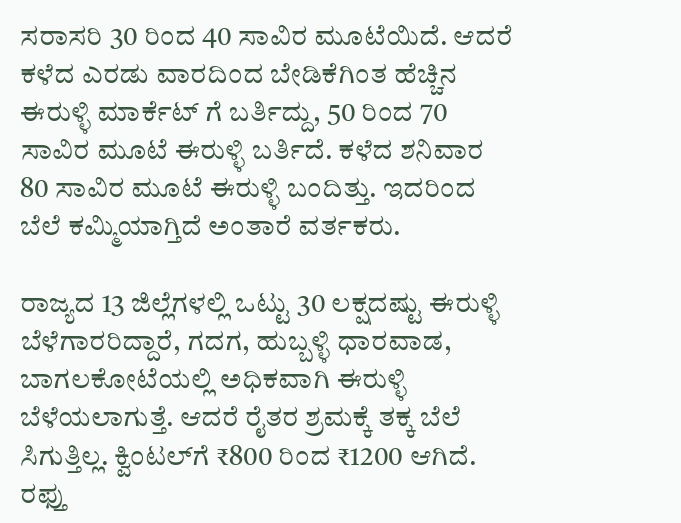ಸರಾಸರಿ 30 ರಿಂದ 40 ಸಾವಿರ ಮೂಟೆ‌ಯಿದೆ. ಆದರೆ ಕಳೆದ ಎರಡು ವಾರದಿಂದ ಬೇಡಿಕೆಗಿಂತ ಹೆಚ್ಚಿನ ಈರುಳ್ಳಿ ಮಾರ್ಕೆಟ್ ಗೆ ಬರ್ತಿದ್ದು, 50 ರಿಂದ 70 ಸಾವಿರ ಮೂಟೆ ಈರುಳ್ಳಿ ಬರ್ತಿದೆ. ಕಳೆದ ಶನಿವಾರ 80 ಸಾವಿರ ಮೂಟೆ ಈರುಳ್ಳಿ ಬಂದಿತ್ತು. ಇದರಿಂದ ಬೆಲೆ ಕಮ್ಮಿಯಾಗ್ತಿದೆ ಅಂತಾರೆ ವರ್ತಕರು.

ರಾಜ್ಯದ 13 ಜಿಲ್ಲೆಗಳಲ್ಲಿ ಒಟ್ಟು 30 ಲಕ್ಷದಷ್ಟು ಈರುಳ್ಳಿ ಬೆಳೆಗಾರರಿದ್ದಾರೆ, ಗದಗ, ಹುಬ್ಬಳ್ಳಿ ಧಾರವಾಡ, ಬಾಗಲಕೋಟೆಯಲ್ಲಿ ಅಧಿಕವಾಗಿ ಈರುಳ್ಳಿ ಬೆಳೆಯಲಾಗುತ್ತೆ. ಆದರೆ ರೈತರ ಶ್ರಮಕ್ಕೆ ತಕ್ಕ ಬೆಲೆ ಸಿಗುತ್ತಿಲ್ಲ. ಕ್ವಿಂಟಲ್‌ಗೆ ₹800 ರಿಂದ ₹1200 ಆಗಿದೆ. ರಫ್ತು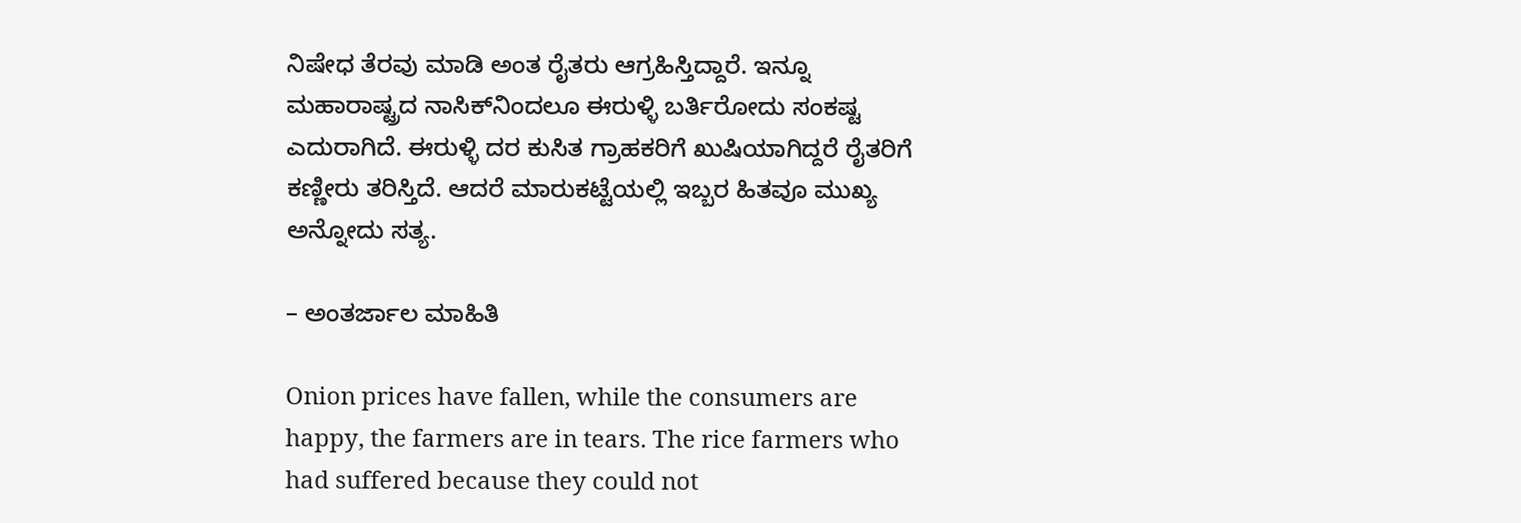ನಿಷೇಧ ತೆರವು ಮಾಡಿ ಅಂತ ರೈತರು ಆಗ್ರಹಿಸ್ತಿದ್ದಾರೆ. ಇನ್ನೂ ಮಹಾರಾಷ್ಟ್ರದ ನಾಸಿಕ್‌ನಿಂದಲೂ ಈರುಳ್ಳಿ ಬರ್ತಿರೋದು ಸಂಕಷ್ಟ ಎದುರಾಗಿದೆ. ಈರುಳ್ಳಿ ದರ ಕುಸಿತ ಗ್ರಾಹಕರಿಗೆ ಖುಷಿಯಾಗಿದ್ದರೆ ರೈತರಿಗೆ ಕಣ್ಣೀರು ತರಿಸ್ತಿದೆ. ಆದರೆ ಮಾರುಕಟ್ಟೆಯಲ್ಲಿ ಇಬ್ಬರ ಹಿತವೂ ಮುಖ್ಯ ಅನ್ನೋದು ಸತ್ಯ.

– ಅಂತರ್ಜಾಲ ಮಾಹಿತಿ

Onion prices have fallen, while the consumers are happy, the farmers are in tears. The rice farmers who had suffered because they could not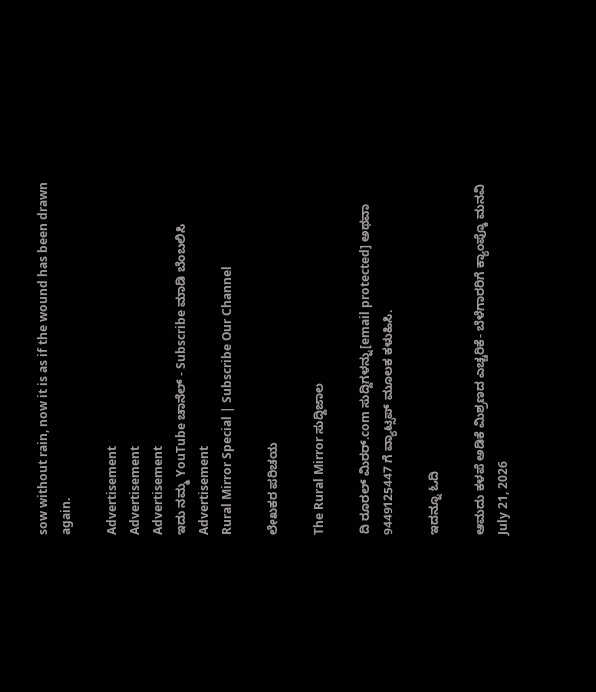sow without rain, now it is as if the wound has been drawn again.

Advertisement
Advertisement
Advertisement
ಇದು ನಮ್ಮ YouTube ಚಾನೆಲ್ - Subscribe ಮಾಡಿ ಬೆಂಬಲಿಸಿ
Advertisement
Rural Mirror Special | Subscribe Our Channel

ಲೇಖಕರ ಪರಿಚಯ

The Rural Mirror ಸುದ್ದಿಜಾಲ

ದಿ ರೂರಲ್‌ ಮಿರರ್.com ಸುದ್ದಿಗಳನ್ನು[email protected] ಅಥವಾ 9449125447 ಗೆ ವ್ಯಾಟ್ಸಪ್ ಮೂಲಕ ಕಳುಹಿಸಿ.

ಇದನ್ನೂ ಓದಿ

ಆಮದು ಕಳಪೆ ಅಡಿಕೆ ಮಿಶ್ರಣದ ಎಚ್ಚರಿಕೆ- ಬೆಳೆಗಾರರಿಗೆ ಕ್ಯಾಂಪ್ಕೊ ಮನವಿ
July 21, 2026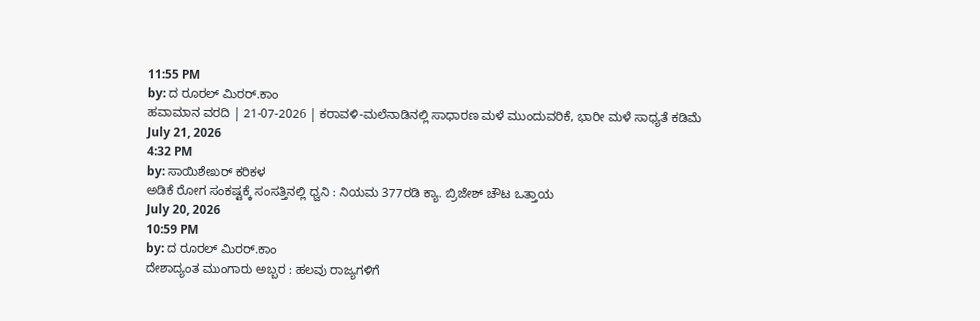11:55 PM
by: ದ ರೂರಲ್ ಮಿರರ್.ಕಾಂ
ಹವಾಮಾನ ವರದಿ | 21-07-2026 | ಕರಾವಳಿ-ಮಲೆನಾಡಿನಲ್ಲಿ ಸಾಧಾರಣ ಮಳೆ ಮುಂದುವರಿಕೆ, ಭಾರೀ ಮಳೆ ಸಾಧ್ಯತೆ ಕಡಿಮೆ
July 21, 2026
4:32 PM
by: ಸಾಯಿಶೇಖರ್ ಕರಿಕಳ
ಅಡಿಕೆ ರೋಗ ಸಂಕಷ್ಟಕ್ಕೆ ಸಂಸತ್ತಿನಲ್ಲಿ ಧ್ವನಿ : ನಿಯಮ 377ರಡಿ ಕ್ಯಾ. ಬ್ರಿಜೇಶ್ ಚೌಟ ಒತ್ತಾಯ
July 20, 2026
10:59 PM
by: ದ ರೂರಲ್ ಮಿರರ್.ಕಾಂ
ದೇಶಾದ್ಯಂತ ಮುಂಗಾರು ಅಬ್ಬರ : ಹಲವು ರಾಜ್ಯಗಳಿಗೆ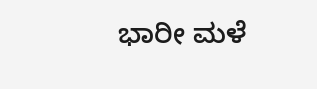ಭಾರೀ ಮಳೆ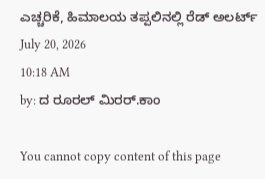ಎಚ್ಚರಿಕೆ, ಹಿಮಾಲಯ ತಪ್ಪಲಿನಲ್ಲಿ ರೆಡ್ ಅಲರ್ಟ್
July 20, 2026
10:18 AM
by: ದ ರೂರಲ್ ಮಿರರ್.ಕಾಂ

You cannot copy content of this page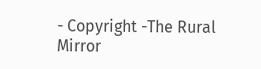- Copyright -The Rural Mirror